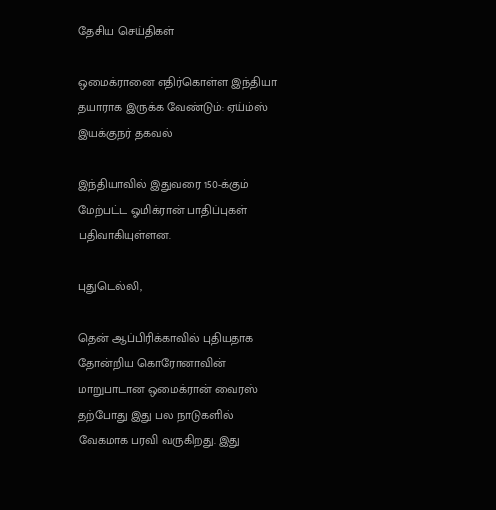தேசிய செய்திகள்

ஒமைக்ரானை எதிர்கொள்ள இந்தியா தயாராக இருக்க வேண்டும்: ஏய்ம்ஸ் இயக்குநர் தகவல்

இந்தியாவில் இதுவரை 150-க்கும் மேற்பட்ட ஓமிக்ரான் பாதிப்புகள் பதிவாகியுள்ளன.

புதுடெல்லி,

தென் ஆப்பிரிக்காவில் புதியதாக தோன்றிய கொரோனாவின் மாறுபாடான ஒமைக்ரான் வைரஸ் தற்போது இது பல நாடுகளில் வேகமாக பரவி வருகிறது. இது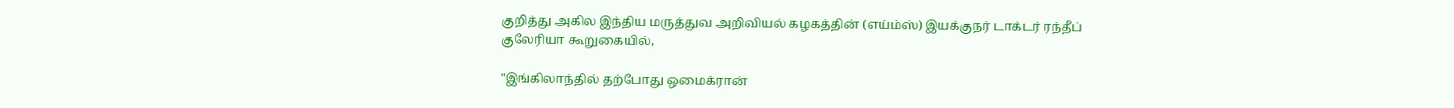குறித்து அகில இந்திய மருத்துவ அறிவியல் கழகத்தின் (எய்ம்ஸ்) இயக்குநர் டாக்டர் ரந்தீப் குலேரியா கூறுகையில்,

"இங்கிலாந்தில் தற்போது ஒமைக்ரான்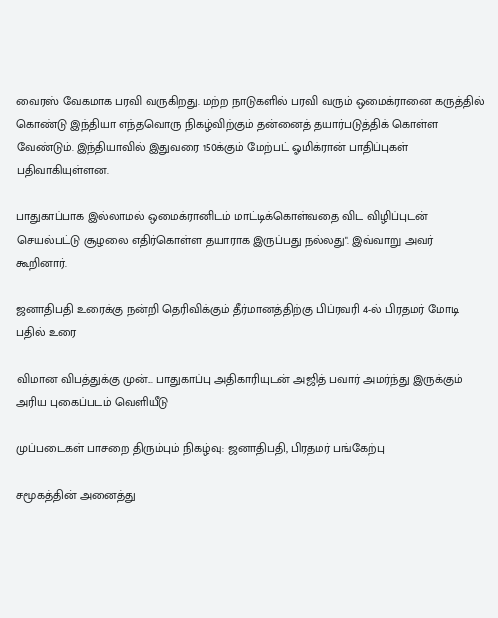வைரஸ் வேகமாக பரவி வருகிறது. மற்ற நாடுகளில் பரவி வரும் ஒமைக்ரானை கருத்தில் கொண்டு இந்தியா எந்தவொரு நிகழ்விற்கும் தன்னைத் தயார்படுத்திக் கொள்ள வேண்டும். இந்தியாவில் இதுவரை 150க்கும் மேற்பட் ஓமிக்ரான் பாதிப்புகள் பதிவாகியுள்ளன.

பாதுகாப்பாக இல்லாமல் ஒமைக்ரானிடம் மாட்டிக்கொள்வதை விட விழிப்புடன் செயல்பட்டு சூழலை எதிர்கொள்ள தயாராக இருப்பது நல்லது". இவ்வாறு அவர் கூறினார்.

ஜனாதிபதி உரைக்கு நன்றி தெரிவிக்கும் தீர்மானத்திற்கு பிப்ரவரி 4-ல் பிரதமர் மோடி பதில் உரை

விமான விபத்துக்கு முன்... பாதுகாப்பு அதிகாரியுடன் அஜித் பவார் அமர்ந்து இருக்கும் அரிய புகைப்படம் வெளியீடு

முப்படைகள் பாசறை திரும்பும் நிகழ்வு: ஜனாதிபதி, பிரதமர் பங்கேற்பு

சமூகத்தின் அனைத்து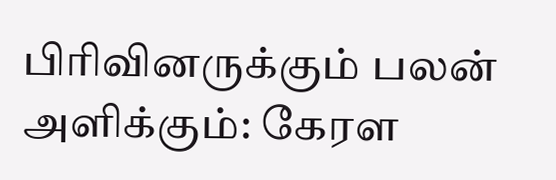பிரிவினருக்கும் பலன் அளிக்கும்: கேரள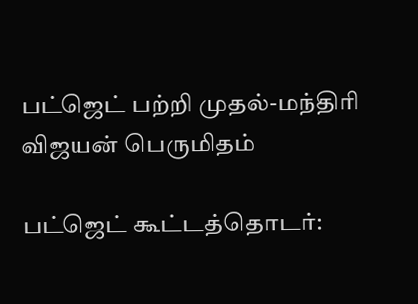பட்ஜெட் பற்றி முதல்-மந்திரி விஜயன் பெருமிதம்

பட்ஜெட் கூட்டத்தொடர்: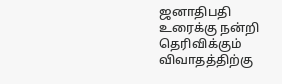ஜனாதிபதி உரைக்கு நன்றி தெரிவிக்கும் விவாதத்திற்கு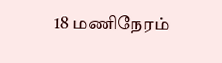18 மணிநேரம்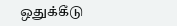ஒதுக்கீடு